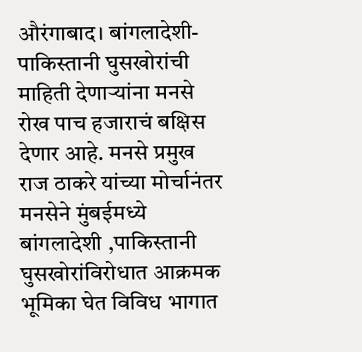औरंगाबाद। बांगलादेशी-पाकिस्तानी घुसखोरांची माहिती देणाऱ्यांना मनसे रोख पाच हजाराचं बक्षिस देणार आहे. मनसे प्रमुख राज ठाकरे यांच्या मोर्चानंतर मनसेने मुंबईमध्ये बांगलादेशी ,पाकिस्तानी घुसखोरांविरोधात आक्रमक भूमिका घेत विविध भागात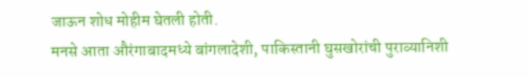जाऊन शोध मोहीम घेतली होती.
मनसे आता औरंगाबादमध्ये बांगलादेशी, पाकिस्तानी घुसखोरांची पुराव्यानिशी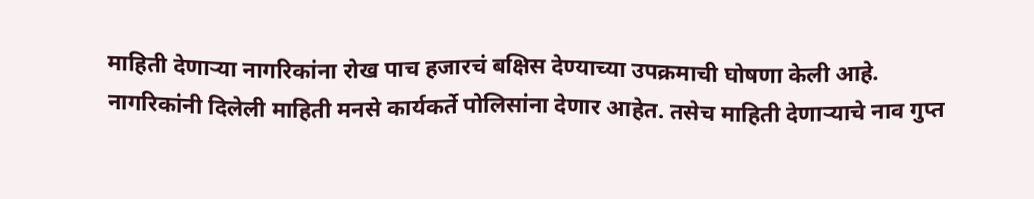माहिती देणाऱ्या नागरिकांना रोख पाच हजारचं बक्षिस देण्याच्या उपक्रमाची घोषणा केली आहे.
नागरिकांनी दिलेली माहिती मनसे कार्यकर्ते पोलिसांना देणार आहेत. तसेच माहिती देणाऱ्याचे नाव गुप्त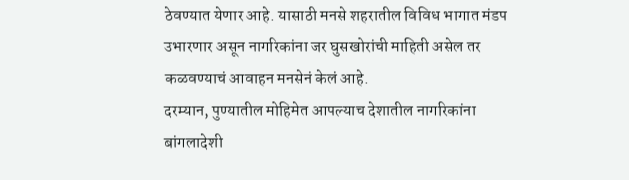ठेवण्यात येणार आहे. यासाठी मनसे शहरातील विविध भागात मंडप उभारणार असून नागरिकांना जर घुसखोरांची माहिती असेल तर कळवण्याचं आवाहन मनसेनं केलं आहे.
दरम्यान, पुण्यातील मोहिमेत आपल्याच देशातील नागरिकांना बांगलादेशी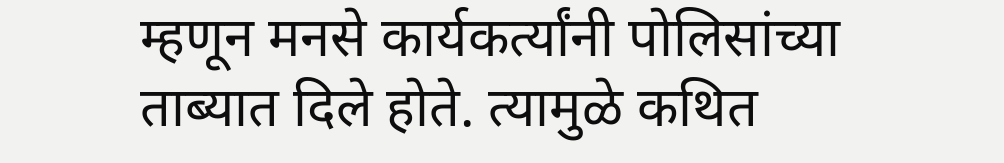म्हणून मनसे कार्यकर्त्यांनी पोलिसांच्या ताब्यात दिले होते. त्यामुळे कथित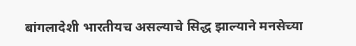बांगलादेशी भारतीयच असल्याचे सिद्ध झाल्याने मनसेच्या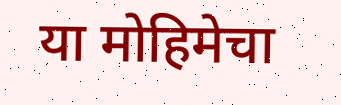या मोहिमेचा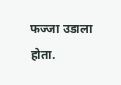फज्जा उडाला होता.